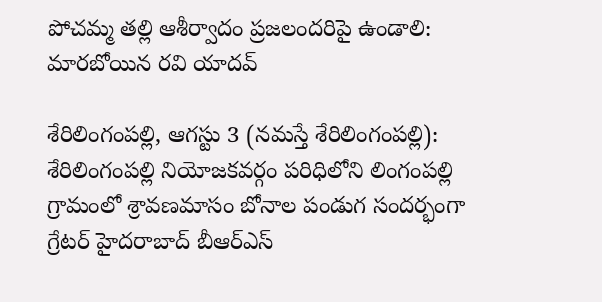పోచ‌మ్మ త‌ల్లి ఆశీర్వాదం ప్ర‌జ‌లంద‌రిపై ఉండాలి: మారబోయిన రవి యాదవ్

శేరిలింగంప‌ల్లి, ఆగ‌స్టు 3 (న‌మ‌స్తే శేరిలింగంప‌ల్లి): శేరిలింగంపల్లి నియోజకవర్గం పరిధిలోని లింగంపల్లి గ్రామంలో శ్రావణమాసం బోనాల‌ పండుగ సందర్భంగా గ్రేటర్ హైదరాబాద్ బీఆర్ఎస్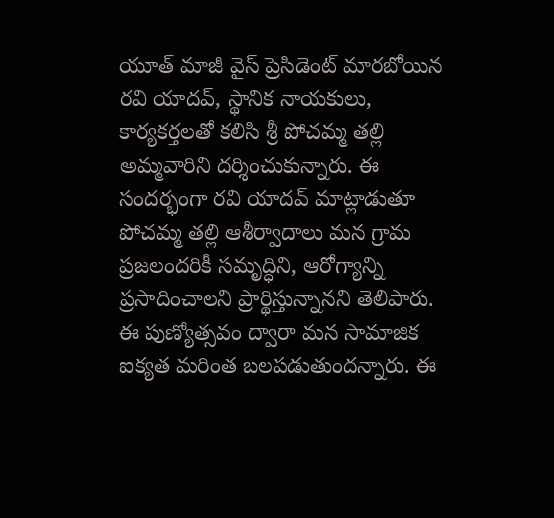యూత్ మాజీ వైస్ ప్రెసిడెంట్ మారబోయిన రవి యాదవ్, స్థానిక నాయ‌కులు, కార్య‌క‌ర్త‌ల‌తో క‌లిసి శ్రీ పోచమ్మ తల్లి అమ్మవారిని దర్శించుకున్నారు. ఈ సంద‌ర్భంగా రవి యాదవ్ మాట్లాడుతూ పోచమ్మ తల్లి ఆశీర్వాదాలు మన గ్రామ ప్రజలందరికీ సమృద్ధిని, ఆరోగ్యాన్ని ప్రసాదించాలని ప్రార్థిస్తున్నానని తెలిపారు. ఈ పుణ్యోత్సవం ద్వారా మన సామాజిక ఐక్యత మరింత బలపడుతుంద‌న్నారు. ఈ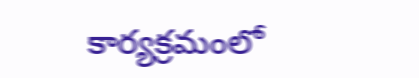కార్యక్రమంలో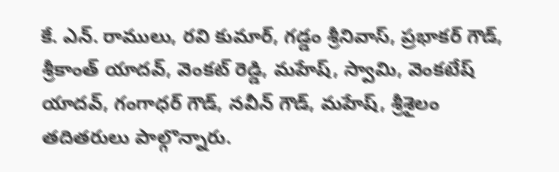కే. ఎన్. రాములు, రవి కుమార్, గడ్డం శ్రీనివాస్, ప్రభాకర్ గౌడ్, శ్రీకాంత్ యాదవ్, వెంకట్ రెడ్డి, మహేష్, స్వామి, వెంకటేష్ యాదవ్, గంగాధర్ గౌడ్, నవీన్ గౌడ్, మహేష్, శ్రీశైలం తదితరులు పాల్గొన్నారు.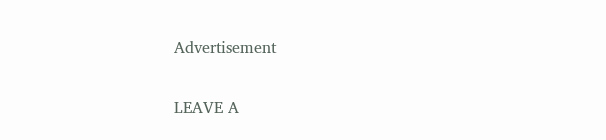Advertisement

LEAVE A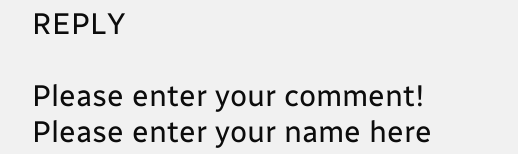REPLY

Please enter your comment!
Please enter your name here